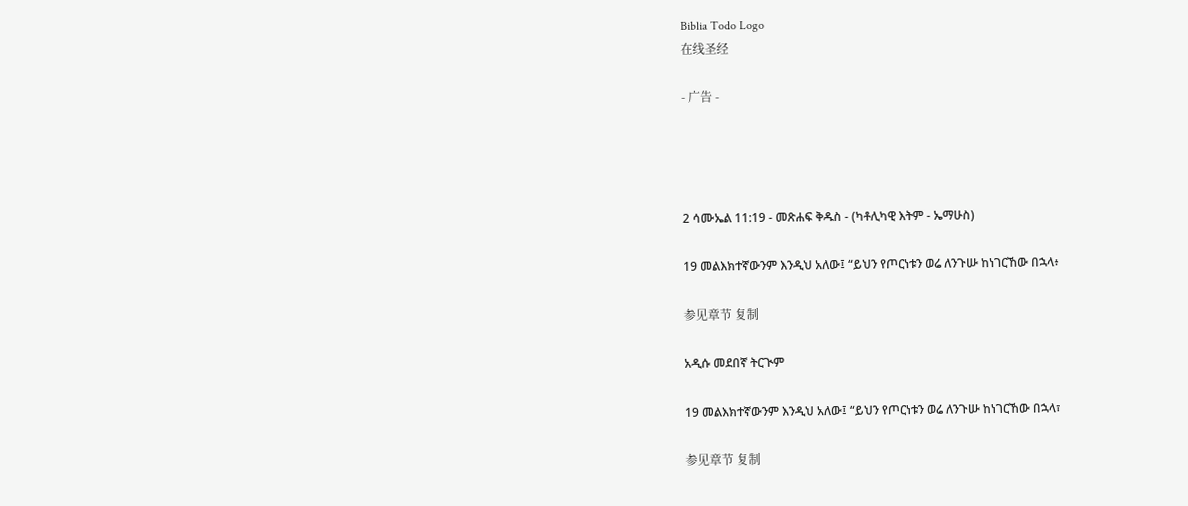Biblia Todo Logo
在线圣经

- 广告 -




2 ሳሙኤል 11:19 - መጽሐፍ ቅዱስ - (ካቶሊካዊ እትም - ኤማሁስ)

19 መልእክተኛውንም እንዲህ አለው፤ “ይህን የጦርነቱን ወሬ ለንጉሡ ከነገርኸው በኋላ፥

参见章节 复制

አዲሱ መደበኛ ትርጒም

19 መልእክተኛውንም እንዲህ አለው፤ “ይህን የጦርነቱን ወሬ ለንጉሡ ከነገርኸው በኋላ፣

参见章节 复制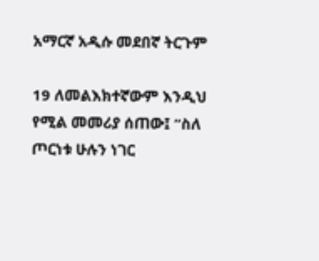አማርኛ አዲሱ መደበኛ ትርጉም

19 ለመልእክተኛውም እንዲህ የሚል መመሪያ ሰጠው፤ “ስለ ጦርነቱ ሁሉን ነገር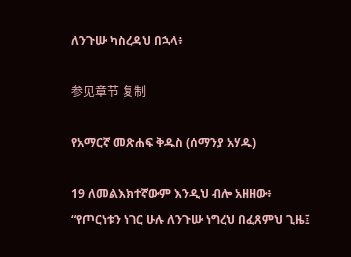ለንጉሡ ካስረዳህ በኋላ፥

参见章节 复制

የአማርኛ መጽሐፍ ቅዱስ (ሰማንያ አሃዱ)

19 ለመልእክተኛውም እንዲህ ብሎ አዘዘው፥ “የጦርነቱን ነገር ሁሉ ለንጉሡ ነግረህ በፈጸምህ ጊዜ፤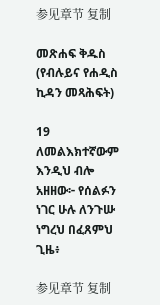参见章节 复制

መጽሐፍ ቅዱስ (የብሉይና የሐዲስ ኪዳን መጻሕፍት)

19 ለመልእክተኛውም እንዲህ ብሎ አዘዘው፦ የሰልፉን ነገር ሁሉ ለንጉሡ ነግረህ በፈጸምህ ጊዜ፥

参见章节 复制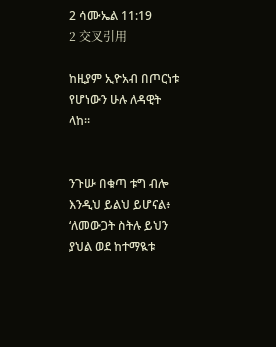2 ሳሙኤል 11:19
2 交叉引用

ከዚያም ኢዮአብ በጦርነቱ የሆነውን ሁሉ ለዳዊት ላከ።


ንጉሡ በቁጣ ቱግ ብሎ እንዲህ ይልህ ይሆናል፥ ‘ለመውጋት ስትሉ ይህን ያህል ወደ ከተማዪቱ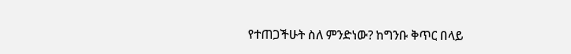የተጠጋችሁት ስለ ምንድነው? ከግንቡ ቅጥር በላይ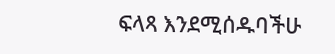ፍላጻ እንደሚሰዱባችሁ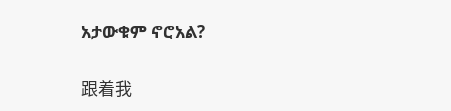አታውቁም ኖሮአል?


跟着我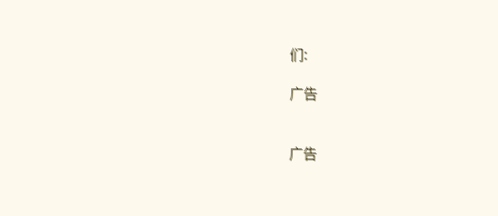们:

广告


广告